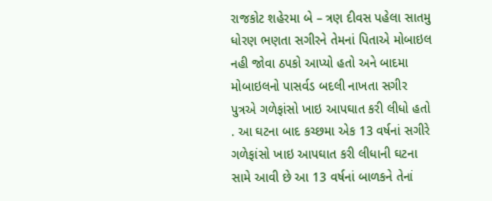રાજકોટ શહેરમા બે – ત્રણ દીવસ પહેલા સાતમુ ધોરણ ભણતા સગીરને તેમનાં પિતાએ મોબાઇલ નહી જોવા ઠપકો આપ્યો હતો અને બાદમા મોબાઇલનો પાસર્વડ બદલી નાખતા સગીર પુત્રએ ગળેફાંસો ખાઇ આપઘાત કરી લીધો હતો . આ ઘટના બાદ કચ્છમા એક 13 વર્ષનાં સગીરે ગળેફાંસો ખાઇ આપઘાત કરી લીધાની ઘટના સામે આવી છે આ 13 વર્ષનાં બાળકને તેનાં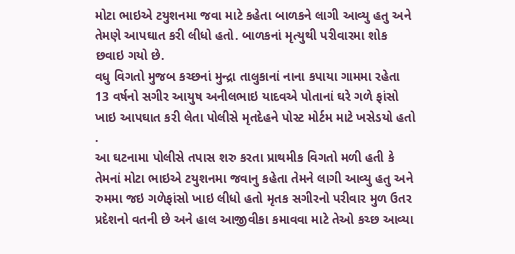મોટા ભાઇએ ટયુશનમા જવા માટે કહેતા બાળકને લાગી આવ્યુ હતુ અને તેમણે આપઘાત કરી લીધો હતો. બાળકનાં મૃત્યુથી પરીવારમા શોક છવાઇ ગયો છે.
વધુ વિગતો મુજબ કચ્છનાં મુન્દ્રા તાલુકાનાં નાના કપાયા ગામમા રહેતા 13 વર્ષનો સગીર આયુષ અનીલભાઇ યાદવએ પોતાનાં ઘરે ગળે ફાંસો ખાઇ આપઘાત કરી લેતા પોલીસે મૃતદેહને પોસ્ટ મોર્ટમ માટે ખસેડયો હતો .
આ ઘટનામા પોલીસે તપાસ શરુ કરતા પ્રાથમીક વિગતો મળી હતી કે તેમનાં મોટા ભાઇએ ટયુશનમા જવાનુ કહેતા તેમને લાગી આવ્યુ હતુ અને રુમમા જઇ ગળેફાંસો ખાઇ લીધો હતો મૃતક સગીરનો પરીવાર મુળ ઉતર પ્રદેશનો વતની છે અને હાલ આજીવીકા કમાવવા માટે તેઓ કચ્છ આવ્યા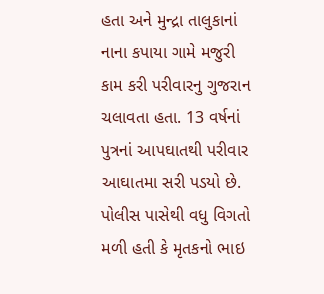હતા અને મુન્દ્રા તાલુકાનાં નાના કપાયા ગામે મજુરી કામ કરી પરીવારનુ ગુજરાન ચલાવતા હતા. 13 વર્ષનાં પુત્રનાં આપઘાતથી પરીવાર આઘાતમા સરી પડયો છે.
પોલીસ પાસેથી વધુ વિગતો મળી હતી કે મૃતકનો ભાઇ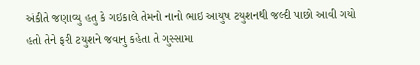અંકીતે જણાવ્યુ હતુ કે ગઇકાલે તેમનો નાનો ભાઇ આયુષ ટયુશનથી જલ્દી પાછો આવી ગયો હતો તેને ફરી ટયુશને જવાનુ કહેતા તે ગુસ્સામા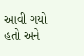આવી ગયો હતો અને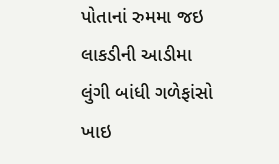પોતાનાં રુમમા જઇ લાકડીની આડીમા લુંગી બાંધી ગળેફાંસો ખાઇ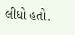લીધો હતો.